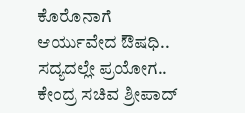ಕೊರೊನಾಗೆ ಆರ್ಯುವೇದ ಔಷಧಿ.. ಸದ್ಯದಲ್ಲೇ ಪ್ರಯೋಗ.. ಕೇಂದ್ರ ಸಚಿವ ಶ್ರೀಪಾದ್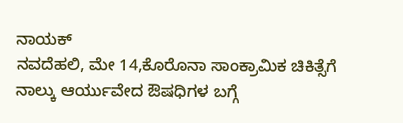ನಾಯಕ್
ನವದೆಹಲಿ, ಮೇ 14,ಕೊರೊನಾ ಸಾಂಕ್ರಾಮಿಕ ಚಿಕಿತ್ಸೆಗೆ ನಾಲ್ಕು ಆರ್ಯುವೇದ ಔಷಧಿಗಳ ಬಗ್ಗೆ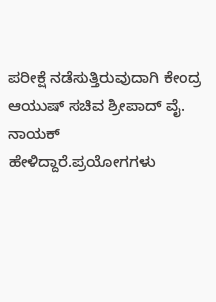ಪರೀಕ್ಷೆ ನಡೆಸುತ್ತಿರುವುದಾಗಿ ಕೇಂದ್ರ ಆಯುಷ್ ಸಚಿವ ಶ್ರೀಪಾದ್ ವೈ. ನಾಯಕ್ ಹೇಳಿದ್ದಾರೆ.ಪ್ರಯೋಗಗಳು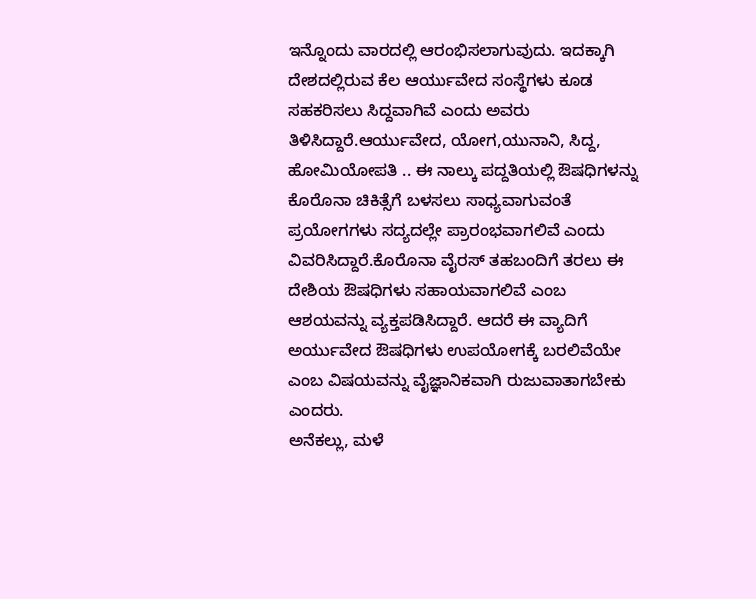ಇನ್ನೊಂದು ವಾರದಲ್ಲಿ ಆರಂಭಿಸಲಾಗುವುದು. ಇದಕ್ಕಾಗಿ ದೇಶದಲ್ಲಿರುವ ಕೆಲ ಆರ್ಯುವೇದ ಸಂಸ್ಥೆಗಳು ಕೂಡ ಸಹಕರಿಸಲು ಸಿದ್ದವಾಗಿವೆ ಎಂದು ಅವರು ತಿಳಿಸಿದ್ದಾರೆ.ಆರ್ಯುವೇದ, ಯೋಗ,ಯುನಾನಿ, ಸಿದ್ದ, ಹೋಮಿಯೋಪತಿ .. ಈ ನಾಲ್ಕು ಪದ್ದತಿಯಲ್ಲಿ ಔಷಧಿಗಳನ್ನು ಕೊರೊನಾ ಚಿಕಿತ್ಸೆಗೆ ಬಳಸಲು ಸಾಧ್ಯವಾಗುವಂತೆ ಪ್ರಯೋಗಗಳು ಸದ್ಯದಲ್ಲೇ ಪ್ರಾರಂಭವಾಗಲಿವೆ ಎಂದು ವಿವರಿಸಿದ್ದಾರೆ.ಕೊರೊನಾ ವೈರಸ್ ತಹಬಂದಿಗೆ ತರಲು ಈ ದೇಶಿಯ ಔಷಧಿಗಳು ಸಹಾಯವಾಗಲಿವೆ ಎಂಬ ಆಶಯವನ್ನು ವ್ಯಕ್ತಪಡಿಸಿದ್ದಾರೆ. ಆದರೆ ಈ ವ್ಯಾದಿಗೆ ಅರ್ಯುವೇದ ಔಷಧಿಗಳು ಉಪಯೋಗಕ್ಕೆ ಬರಲಿವೆಯೇ ಎಂಬ ವಿಷಯವನ್ನು ವೈಜ್ಞಾನಿಕವಾಗಿ ರುಜುವಾತಾಗಬೇಕು ಎಂದರು.
ಅನೆಕಲ್ಲು, ಮಳೆ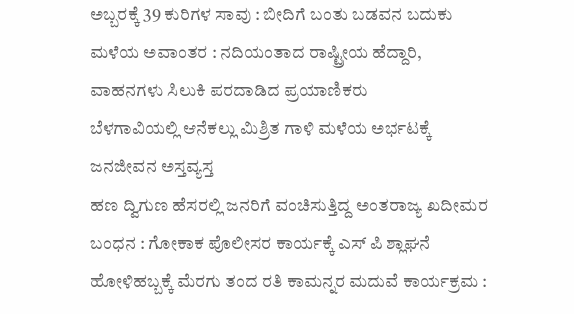ಅಬ್ಬರಕ್ಕೆ 39 ಕುರಿಗಳ ಸಾವು : ಬೀದಿಗೆ ಬಂತು ಬಡವನ ಬದುಕು
ಮಳೆಯ ಅವಾಂತರ : ನದಿಯಂತಾದ ರಾಷ್ಟ್ರೀಯ ಹೆದ್ದಾರಿ, ವಾಹನಗಳು ಸಿಲುಕಿ ಪರದಾಡಿದ ಪ್ರಯಾಣಿಕರು
ಬೆಳಗಾವಿಯಲ್ಲಿ ಆನೆಕಲ್ಲು ಮಿಶ್ರಿತ ಗಾಳಿ ಮಳೆಯ ಅರ್ಭಟಕ್ಕೆ ಜನಜೀವನ ಅಸ್ತವ್ಯಸ್ತ
ಹಣ ದ್ವಿಗುಣ ಹೆಸರಲ್ಲಿ ಜನರಿಗೆ ವಂಚಿಸುತ್ತಿದ್ದ ಅಂತರಾಜ್ಯ ಖದೀಮರ ಬಂಧನ : ಗೋಕಾಕ ಪೊಲೀಸರ ಕಾರ್ಯಕ್ಕೆ ಎಸ್ ಪಿ ಶ್ಲಾಘನೆ
ಹೋಳಿಹಬ್ಬಕ್ಕೆ ಮೆರಗು ತಂದ ರತಿ ಕಾಮನ್ನರ ಮದುವೆ ಕಾರ್ಯಕ್ರಮ :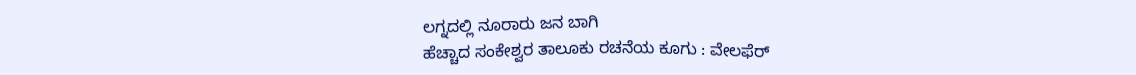ಲಗ್ನದಲ್ಲಿ ನೂರಾರು ಜನ ಬಾಗಿ
ಹೆಚ್ಚಾದ ಸಂಕೇಶ್ವರ ತಾಲೂಕು ರಚನೆಯ ಕೂಗು : ವೇಲಫೆರ್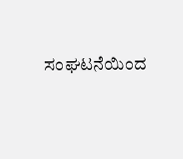ಸಂಘಟನೆಯಿಂದ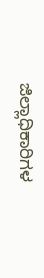ಜಿಲ್ಲಾಧಿಕಾರಿಗಳ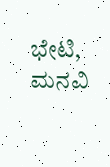ಭೇಟಿ, ಮನವಿ